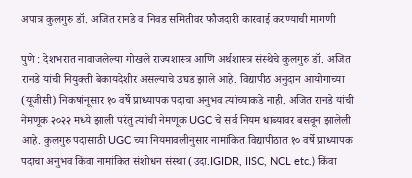अपात्र कुलगुरु डॉ. अजित रानडे व निवड समितीवर फौजदारी कारवाई करण्याची मागणी

पुणे : देशभरात नावाजलेल्या गोखले राज्यशास्त्र आणि अर्थशास्त्र संस्थेचे कुलगुरु डॉ. अजित रानडे यांची नियुक्ती बेकायदेशीर असल्याचे उघड झाले आहे. विद्यापीठ अनुदान आयोगाच्या (यूजीसी) निकषांनूसार १० वर्षे प्राध्यापक पदाचा अनुभव त्यांच्याकडे नाही. अजित रानडे यांची नेमणूक २०२२ मध्ये झाली परंतु त्यांची नेमणूक UGC चे सर्व नियम धाब्यावर बसवून झालेली आहे. कुलगुरु पदासाठी UGC च्या नियमावलीनुसार नामांकित विद्यापीठात १० वर्षे प्राध्यापक पदाचा अनुभव किंवा नामांकित संशोधन संस्था (उदा.IGIDR, IISC, NCL etc.) किंवा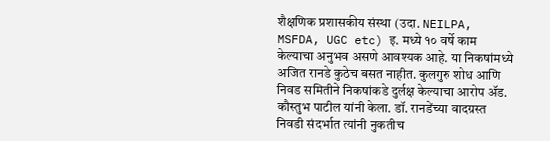शैक्षणिक प्रशासकीय संस्था (उदा. NEILPA, MSFDA, UGC etc) इ. मध्ये १० वर्षे काम केल्याचा अनुभव असणे आवश्यक आहे. या निकषांमध्ये अजित रानडे कुठेच बसत नाहीत. कुलगुरु शोध आणि निवड समितीने निकषांकडे दुर्लक्ष केल्याचा आरोप ॲड. कौस्तुभ पाटील यांनी केला. डॉ. रानडेंच्या वादग्रस्त निवडी संदर्भात त्यांनी नुकतीच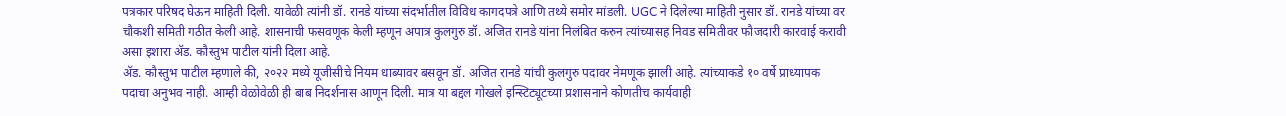पत्रकार परिषद घेऊन माहिती दिली. यावेळी त्यांनी डॉ. रानडे यांच्या संदर्भातील विविध कागदपत्रे आणि तथ्ये समोर मांडली. UGC ने दिलेल्या माहिती नुसार डॉ. रानडे यांच्या वर चौकशी समिती गठीत केली आहे. शासनाची फसवणूक केली म्हणून अपात्र कुलगुरु डॉ. अजित रानडे यांना निलंबित करुन त्यांच्यासह निवड समितीवर फौजदारी कारवाई करावी असा इशारा ॲड. कौस्तुभ पाटील यांनी दिला आहे.
ॲड. कौस्तुभ पाटील म्हणाले की, २०२२ मध्ये यूजीसीचे नियम धाब्यावर बसवून डॉ. अजित रानडे यांची कुलगुरु पदावर नेमणूक झाली आहे. त्यांच्याकडे १० वर्षे प्राध्यापक पदाचा अनुभव नाही. आम्ही वेळोवेळी ही बाब निदर्शनास आणून दिली. मात्र या बद्दल गोखले इन्स्टिट्यूटच्या प्रशासनाने कोणतीच कार्यवाही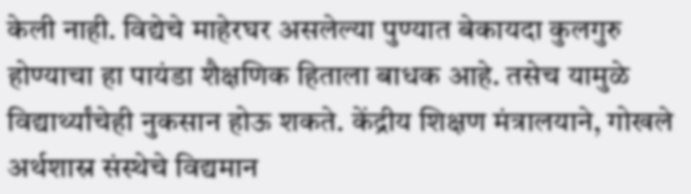केली नाही. विद्येचे माहेरघर असलेल्या पुण्यात बेकायदा कुलगुरु होण्याचा हा पायंडा शैक्षणिक हिताला बाधक आहे. तसेच यामुळे विद्यार्थ्यांचेही नुकसान होऊ शकते. केंद्रीय शिक्षण मंत्रालयाने, गोखले अर्थशास्र संस्थेचे विद्यमान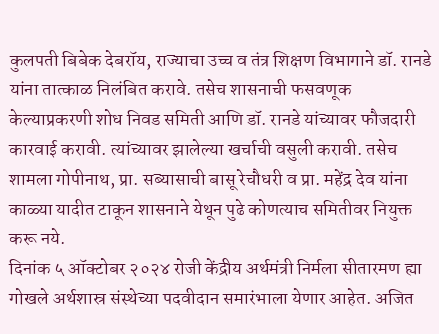कुलपती बिबेक देबरॉय, राज्याचा उच्च व तंत्र शिक्षण विभागाने डॉ. रानडे यांना तात्काळ निलंबित करावे. तसेच शासनाची फसवणूक केल्याप्रकरणी शोध निवड समिती आणि डॉ. रानडे यांच्यावर फौजदारी कारवाई करावी. त्यांच्यावर झालेल्या खर्चाची वसुली करावी. तसेच शामला गोपीनाथ, प्रा. सब्यासाची बासू रेचौधरी व प्रा. महेंद्र देव यांना काळ्या यादीत टाकून शासनाने येथून पुढे कोणत्याच समितीवर नियुक्त करू नये.
दिनांक ५ ऑक्टोबर २०२४ रोजी केंद्रीय अर्थमंत्री निर्मला सीतारमण ह्या गोखले अर्थशास्र संस्थेच्या पदवीदान समारंभाला येणार आहेत. अजित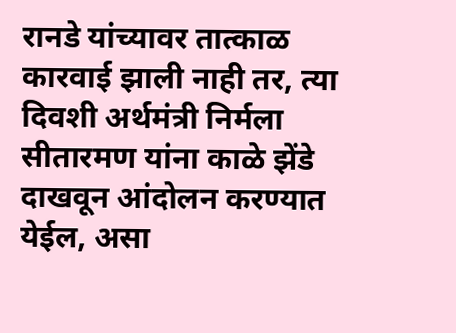रानडे यांच्यावर तात्काळ कारवाई झाली नाही तर, त्या दिवशी अर्थमंत्री निर्मला सीतारमण यांना काळे झेंडे दाखवून आंदोलन करण्यात येईल, असा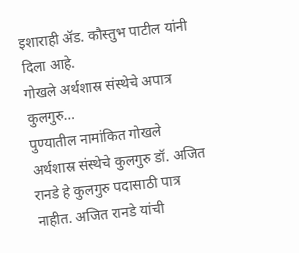इशाराही ॲड. कौस्तुभ पाटील यांनी दिला आहे.
गोखले अर्थशास्र संस्थेचे अपात्र कुलगुरु…
पुण्यातील नामांकित गोखले अर्थशास्र संस्थेचे कुलगुरु डॉ. अजित रानडे हे कुलगुरु पदासाठी पात्र नाहीत. अजित रानडे यांची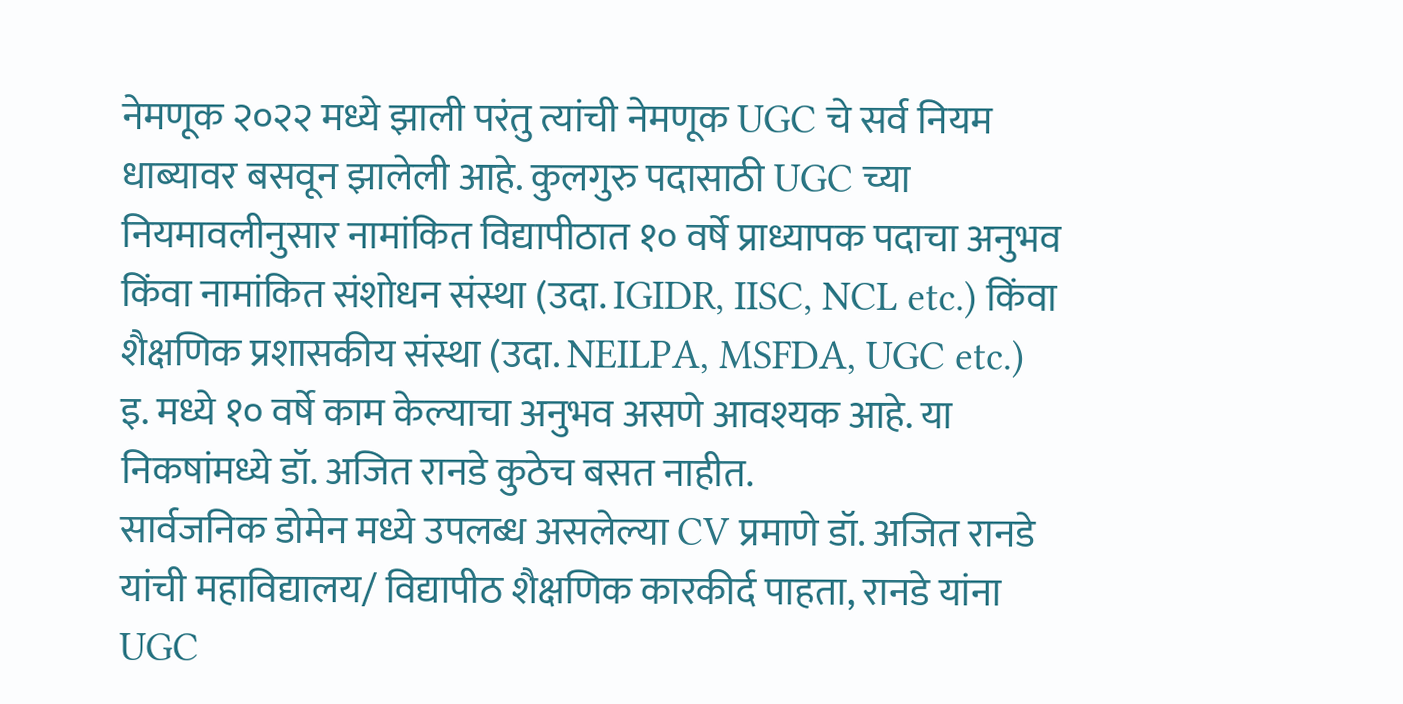नेमणूक २०२२ मध्ये झाली परंतु त्यांची नेमणूक UGC चे सर्व नियम धाब्यावर बसवून झालेली आहे. कुलगुरु पदासाठी UGC च्या नियमावलीनुसार नामांकित विद्यापीठात १० वर्षे प्राध्यापक पदाचा अनुभव किंवा नामांकित संशोधन संस्था (उदा. IGIDR, IISC, NCL etc.) किंवा शैक्षणिक प्रशासकीय संस्था (उदा. NEILPA, MSFDA, UGC etc.) इ. मध्ये १० वर्षे काम केल्याचा अनुभव असणे आवश्यक आहे. या निकषांमध्ये डॉ. अजित रानडे कुठेच बसत नाहीत.
सार्वजनिक डोमेन मध्ये उपलब्ध असलेल्या CV प्रमाणे डॉ. अजित रानडे यांची महाविद्यालय/ विद्यापीठ शैक्षणिक कारकीर्द पाहता, रानडे यांना UGC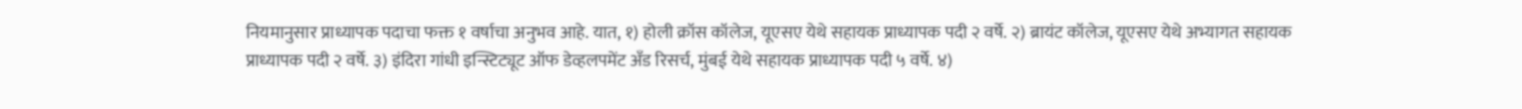नियमानुसार प्राध्यापक पदाचा फक्त १ वर्षाचा अनुभव आहे. यात, १) होली क्रॉस कॉलेज, यूएसए येथे सहायक प्राध्यापक पदी २ वर्षे. २) ब्रायंट कॉलेज, यूएसए येथे अभ्यागत सहायक प्राध्यापक पदी २ वर्षे. ३) इंदिरा गांधी इन्स्टिट्यूट ऑफ डेव्हलपमेंट अँड रिसर्च, मुंबई येथे सहायक प्राध्यापक पदी ५ वर्षे. ४)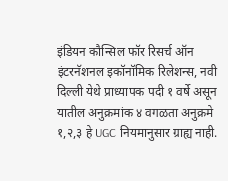इंडियन कौन्सिल फॉर रिसर्च ऑन इंटरनॅशनल इकॉनॉमिक रिलेशन्स, नवी दिल्ली येथे प्राध्यापक पदी १ वर्षे असून यातील अनुक्रमांक ४ वगळता अनुक्रमे १,२,३ हे UGC नियमानुसार ग्राह्य नाही.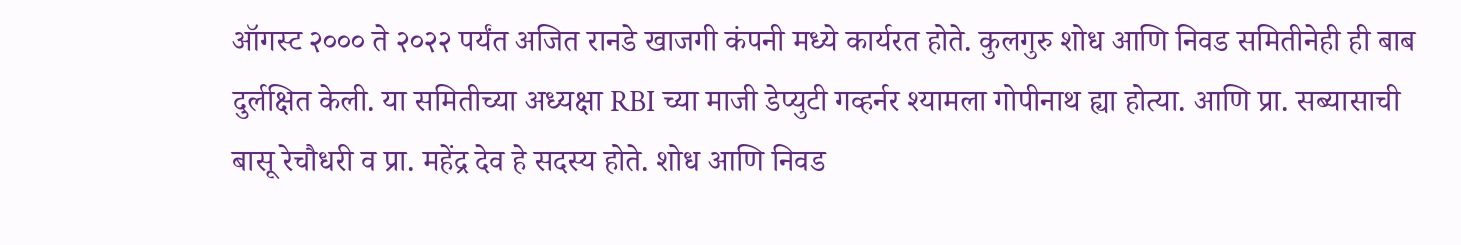ऑगस्ट २००० ते २०२२ पर्यंत अजित रानडे खाजगी कंपनी मध्ये कार्यरत होते. कुलगुरु शोध आणि निवड समितीनेही ही बाब दुर्लक्षित केली. या समितीच्या अध्यक्षा RBI च्या माजी डेप्युटी गव्हर्नर श्यामला गोपीनाथ ह्या होत्या. आणि प्रा. सब्यासाची बासू रेचौधरी व प्रा. महेंद्र देव हे सदस्य होते. शोध आणि निवड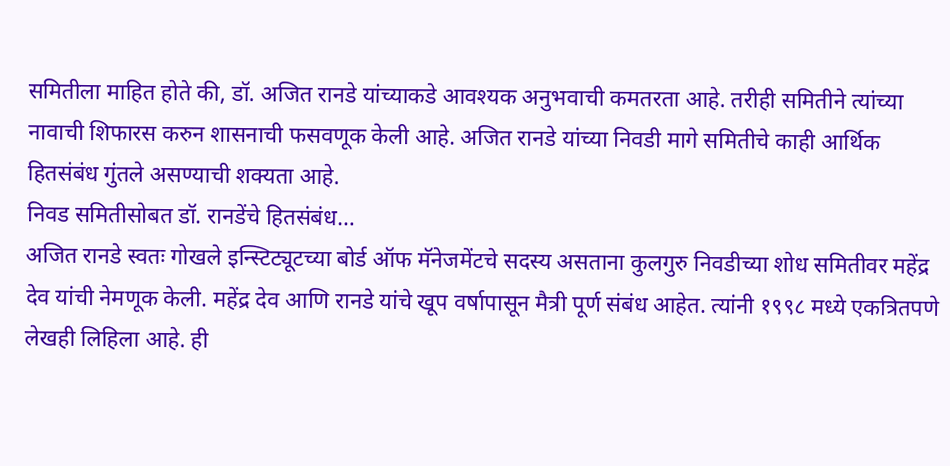समितीला माहित होते की, डॉ. अजित रानडे यांच्याकडे आवश्यक अनुभवाची कमतरता आहे. तरीही समितीने त्यांच्या नावाची शिफारस करुन शासनाची फसवणूक केली आहे. अजित रानडे यांच्या निवडी मागे समितीचे काही आर्थिक हितसंबंध गुंतले असण्याची शक्यता आहे.
निवड समितीसोबत डॉ. रानडेंचे हितसंबंध…
अजित रानडे स्वतः गोखले इन्स्टिट्यूटच्या बोर्ड ऑफ मॅनेजमेंटचे सदस्य असताना कुलगुरु निवडीच्या शोध समितीवर महेंद्र देव यांची नेमणूक केली. महेंद्र देव आणि रानडे यांचे खूप वर्षापासून मैत्री पूर्ण संबंध आहेत. त्यांनी १९९८ मध्ये एकत्रितपणे लेखही लिहिला आहे. ही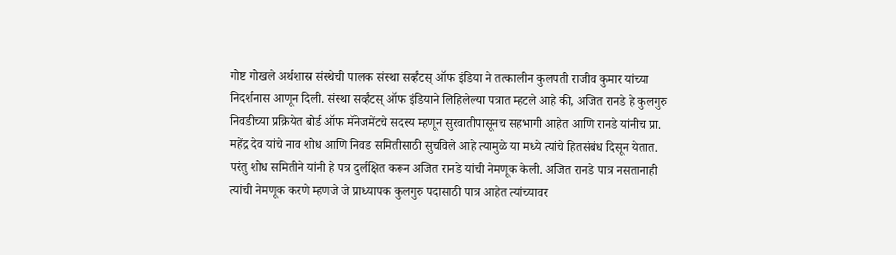गोष्ट गोखले अर्थशास्र संस्थेची पालक संस्था सर्व्हंटस् ऑफ इंडिया ने तत्कालीन कुलपती राजीव कुमार यांच्या निदर्शनास आणून दिली. संस्था सर्व्हंटस् ऑफ इंडियाने लिहिलेल्या पत्रात म्हटले आहे की, अजित रानडे हे कुलगुरु निवडीच्या प्रक्रियेत बोर्ड ऑफ मॅनेजमेंटचे सदस्य म्हणून सुरवातीपासूनच सहभागी आहेत आणि रानडे यांनीच प्रा. महेंद्र देव यांचे नाव शोध आणि निवड समितीसाठी सुचविले आहे त्यामुळे या मध्ये त्यांचे हितसंबंध दिसून येतात. परंतु शोध समितीने यांनी हे पत्र दुर्लक्षित करून अजित रानडे यांची नेमणूक केली. अजित रानडे पात्र नसतानाही त्यांची नेमणूक करणे म्हणजे जे प्राध्यापक कुलगुरु पदासाठी पात्र आहेत त्यांच्यावर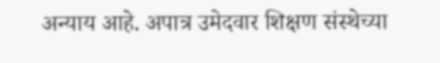अन्याय आहे. अपात्र उमेदवार शिक्षण संस्थेच्या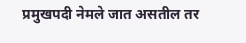प्रमुखपदी नेमले जात असतील तर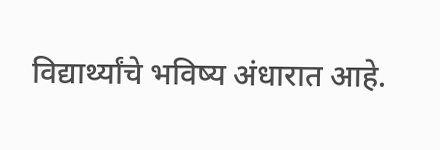विद्यार्थ्यांचे भविष्य अंधारात आहे.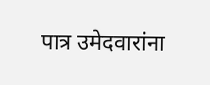पात्र उमेदवारांना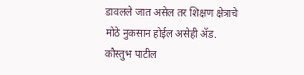डावलले जात असेल तर शिक्षण क्षेत्राचे मोठे नुकसान होईल असेही ॲड. कौस्तुभ पाटील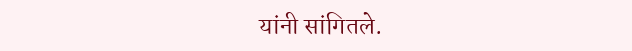यांनी सांगितले.